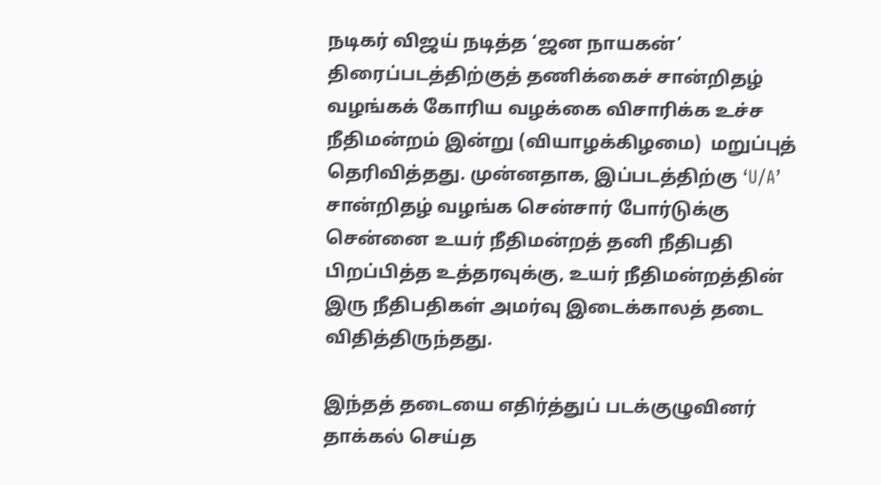நடிகர் விஜய் நடித்த ‘ஜன நாயகன்’ திரைப்படத்திற்குத் தணிக்கைச் சான்றிதழ் வழங்கக் கோரிய வழக்கை விசாரிக்க உச்ச நீதிமன்றம் இன்று (வியாழக்கிழமை)  மறுப்புத் தெரிவித்தது. முன்னதாக, இப்படத்திற்கு ‘U/A’ சான்றிதழ் வழங்க சென்சார் போர்டுக்கு சென்னை உயர் நீதிமன்றத் தனி நீதிபதி பிறப்பித்த உத்தரவுக்கு, உயர் நீதிமன்றத்தின் இரு நீதிபதிகள் அமர்வு இடைக்காலத் தடை விதித்திருந்தது.

இந்தத் தடையை எதிர்த்துப் படக்குழுவினர் தாக்கல் செய்த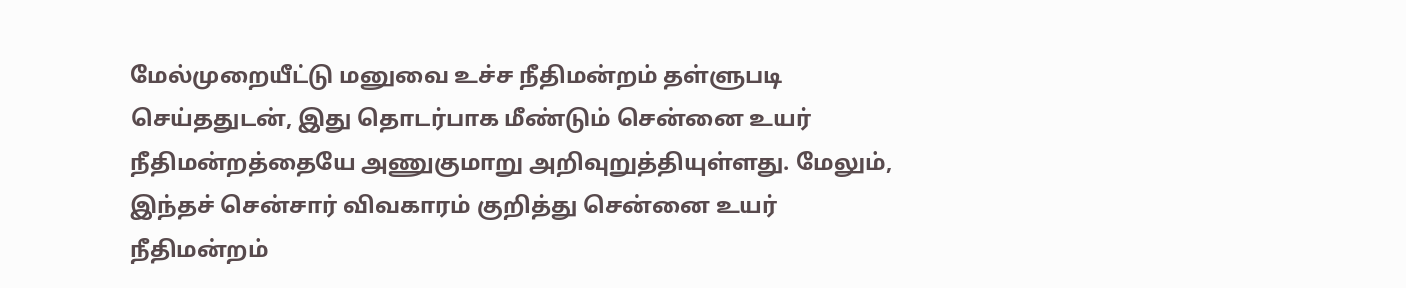மேல்முறையீட்டு மனுவை உச்ச நீதிமன்றம் தள்ளுபடி செய்ததுடன், இது தொடர்பாக மீண்டும் சென்னை உயர் நீதிமன்றத்தையே அணுகுமாறு அறிவுறுத்தியுள்ளது. மேலும், இந்தச் சென்சார் விவகாரம் குறித்து சென்னை உயர் நீதிமன்றம்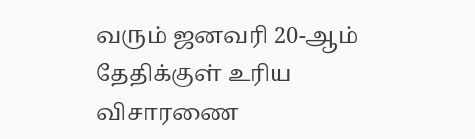வரும் ஜனவரி 20-ஆம் தேதிக்குள் உரிய விசாரணை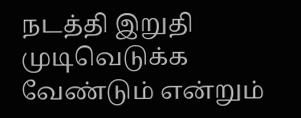நடத்தி இறுதி முடிவெடுக்க வேண்டும் என்றும்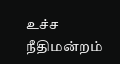உச்ச நீதிமன்றம்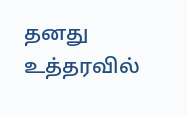தனது உத்தரவில்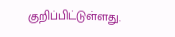குறிப்பிட்டுள்ளது.